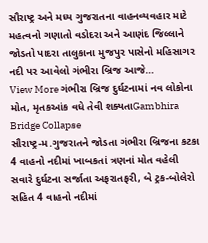સૌરાષ્ટ્ર અને મધ્ય ગુજરાતના વાહનવ્યવહાર માટે મહત્વનો ગણાતો વડોદરા અને આણંદ જિલ્લાને જોડતો પાદરા તાલુકાના મુજપુર પાસેનો મહિસાગર નદી પર આવેલો ગંભીરા બ્રિજ આજે…
View More ગંભીરા બ્રિજ દુર્ઘટનામાં નવ લોકોના મોત, મૃતકઆંક વધે તેવી શક્યતાGambhira Bridge Collapse
સૌરાષ્ટ્ર-મ.ગુજરાતને જોડતા ગંભીરા બ્રિજના કટકા
4 વાહનો નદીમાં ખાબકતાં ત્રણનાં મોત વહેલી સવારે દુર્ઘટના સર્જાતા અફરાતફરી, બે ટ્રક-બોલેરો સહિત 4 વાહનો નદીમાં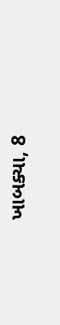ખાબક્યા, 8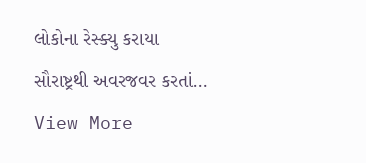લોકોના રેસ્ક્યુ કરાયા સૌરાષ્ટ્રથી અવરજવર કરતાં…
View More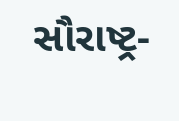સૌરાષ્ટ્ર-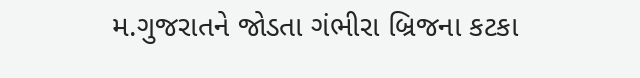મ.ગુજરાતને જોડતા ગંભીરા બ્રિજના કટકા